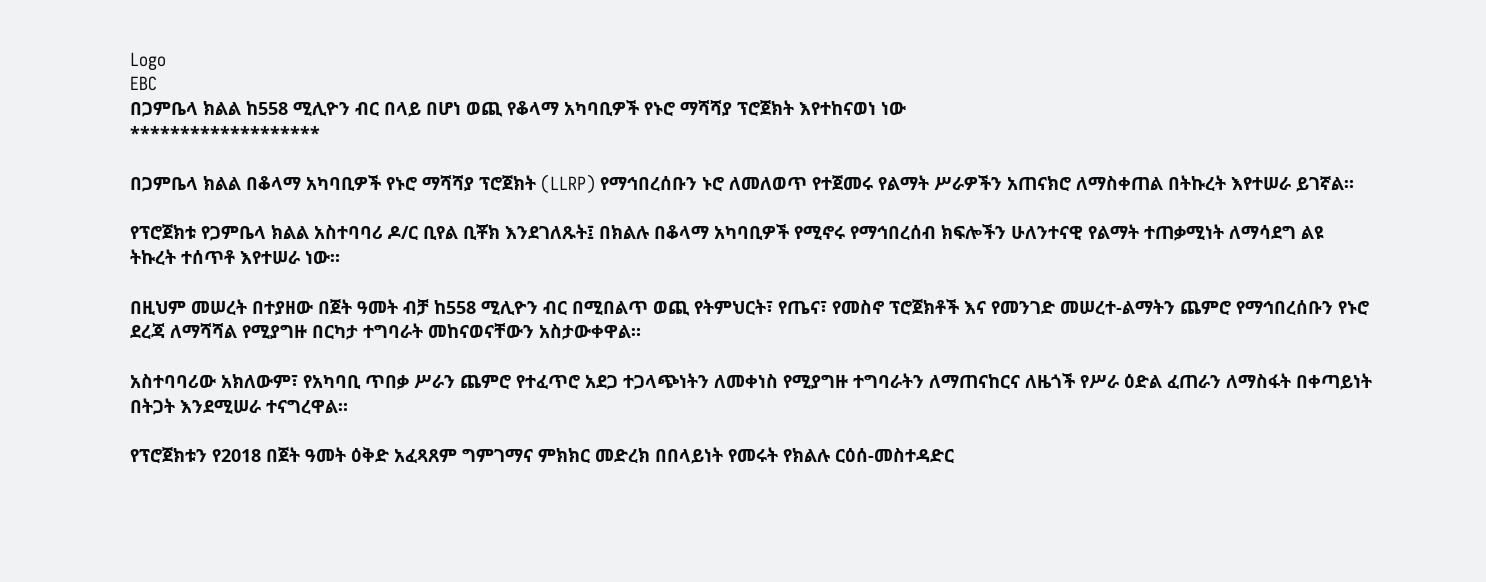Logo
EBC
በጋምቤላ ክልል ከ558 ሚሊዮን ብር በላይ በሆነ ወጪ የቆላማ አካባቢዎች የኑሮ ማሻሻያ ፕሮጀክት እየተከናወነ ነው
*******************

በጋምቤላ ክልል በቆላማ አካባቢዎች የኑሮ ማሻሻያ ፕሮጀክት (LLRP) የማኅበረሰቡን ኑሮ ለመለወጥ የተጀመሩ የልማት ሥራዎችን አጠናክሮ ለማስቀጠል በትኩረት እየተሠራ ይገኛል።

የፕሮጀክቱ የጋምቤላ ክልል አስተባባሪ ዶ/ር ቢየል ቢቾክ እንደገለጹት፤ በክልሉ በቆላማ አካባቢዎች የሚኖሩ የማኅበረሰብ ክፍሎችን ሁለንተናዊ የልማት ተጠቃሚነት ለማሳደግ ልዩ ትኩረት ተሰጥቶ እየተሠራ ነው።

በዚህም መሠረት በተያዘው በጀት ዓመት ብቻ ከ558 ሚሊዮን ብር በሚበልጥ ወጪ የትምህርት፣ የጤና፣ የመስኖ ፕሮጀክቶች እና የመንገድ መሠረተ-ልማትን ጨምሮ የማኅበረሰቡን የኑሮ ደረጃ ለማሻሻል የሚያግዙ በርካታ ተግባራት መከናወናቸውን አስታውቀዋል።

አስተባባሪው አክለውም፣ የአካባቢ ጥበቃ ሥራን ጨምሮ የተፈጥሮ አደጋ ተጋላጭነትን ለመቀነስ የሚያግዙ ተግባራትን ለማጠናከርና ለዜጎች የሥራ ዕድል ፈጠራን ለማስፋት በቀጣይነት በትጋት እንደሚሠራ ተናግረዋል።

የፕሮጀክቱን የ2018 በጀት ዓመት ዕቅድ አፈጻጸም ግምገማና ምክክር መድረክ በበላይነት የመሩት የክልሉ ርዕሰ-መስተዳድር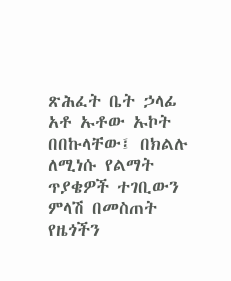ጽሕፈት ቤት ኃላፊ አቶ ኡቶው ኡኮት በበኩላቸው፤ በክልሉ ለሚነሱ የልማት ጥያቄዎች ተገቢውን ምላሽ በመስጠት የዜጎችን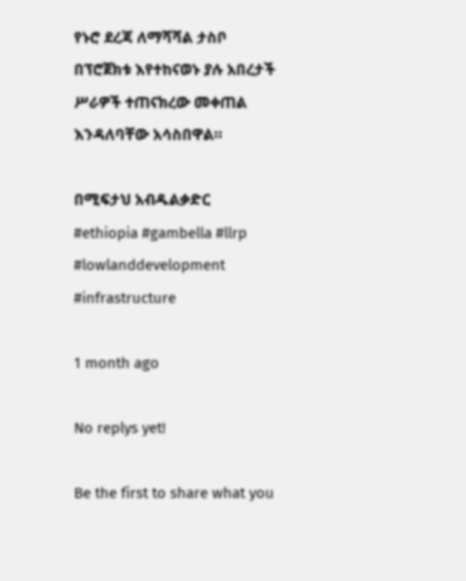የኑሮ ደረጃ ለማሻሻል ታስቦ በፕሮጀክቱ እየተከናወኑ ያሉ አበረታች ሥራዎች ተጠናክረው መቀጠል እንዳለባቸው አሳስበዋል።

በሚፍታህ አብዱልቃድር
#ethiopia #gambella #llrp #lowlanddevelopment #infrastructure

1 month ago

No replys yet!

Be the first to share what you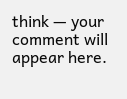think — your comment will appear here.